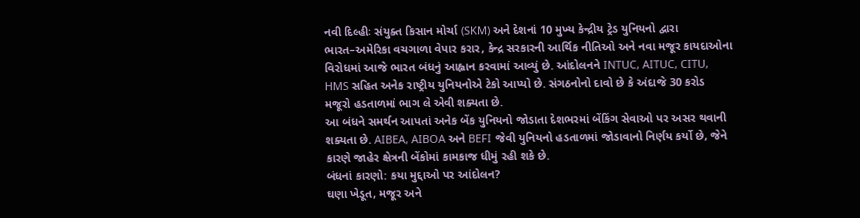નવી દિલ્હીઃ સંયુક્ત કિસાન મોર્ચા (SKM) અને દેશનાં 10 મુખ્ય કેન્દ્રીય ટ્રેડ યુનિયનો દ્વારા ભારત–અમેરિકા વચગાળા વેપાર કરાર, કેન્દ્ર સરકારની આર્થિક નીતિઓ અને નવા મજૂર કાયદાઓના વિરોધમાં આજે ભારત બંધનું આહ્વાન કરવામાં આવ્યું છે. આંદોલનને INTUC, AITUC, CITU, HMS સહિત અનેક રાષ્ટ્રીય યુનિયનોએ ટેકો આપ્યો છે. સંગઠનોનો દાવો છે કે અંદાજે 30 કરોડ મજૂરો હડતાળમાં ભાગ લે એવી શક્યતા છે.
આ બંધને સમર્થન આપતાં અનેક બેંક યુનિયનો જોડાતા દેશભરમાં બેંકિંગ સેવાઓ પર અસર થવાની શક્યતા છે. AIBEA, AIBOA અને BEFI જેવી યુનિયનો હડતાળમાં જોડાવાનો નિર્ણય કર્યો છે, જેને કારણે જાહેર ક્ષેત્રની બેંકોમાં કામકાજ ધીમું રહી શકે છે.
બંધનાં કારણો: કયા મુદ્દાઓ પર આંદોલન?
ઘણા ખેડૂત, મજૂર અને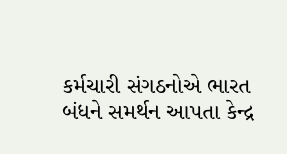કર્મચારી સંગઠનોએ ભારત બંધને સમર્થન આપતા કેન્દ્ર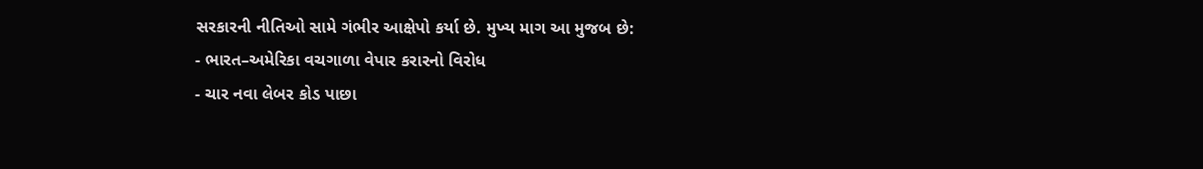સરકારની નીતિઓ સામે ગંભીર આક્ષેપો કર્યા છે. મુખ્ય માગ આ મુજબ છે:
- ભારત–અમેરિકા વચગાળા વેપાર કરારનો વિરોધ
- ચાર નવા લેબર કોડ પાછા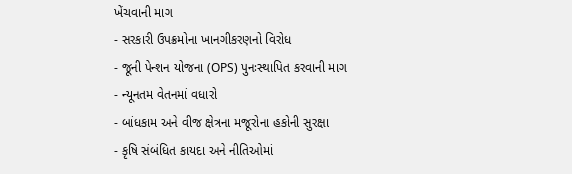ખેંચવાની માગ
- સરકારી ઉપક્રમોના ખાનગીકરણનો વિરોધ
- જૂની પેન્શન યોજના (OPS) પુનઃસ્થાપિત કરવાની માગ
- ન્યૂનતમ વેતનમાં વધારો
- બાંધકામ અને વીજ ક્ષેત્રના મજૂરોના હકોની સુરક્ષા
- કૃષિ સંબંધિત કાયદા અને નીતિઓમાં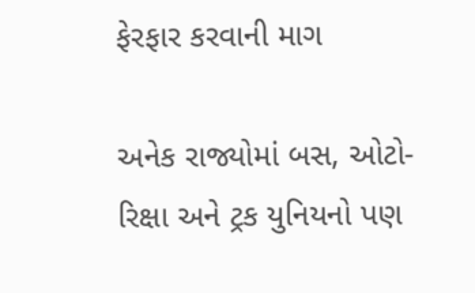ફેરફાર કરવાની માગ

અનેક રાજ્યોમાં બસ, ઓટો-રિક્ષા અને ટ્રક યુનિયનો પણ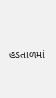હડતાળમાં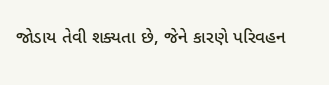જોડાય તેવી શક્યતા છે, જેને કારણે પરિવહન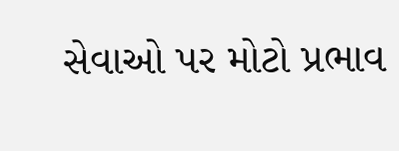સેવાઓ પર મોટો પ્રભાવ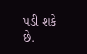પડી શકે છે.